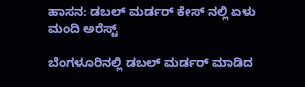ಹಾಸನ: ಡಬಲ್ ಮರ್ಡರ್ ಕೇಸ್ ನಲ್ಲಿ ಏಳು ಮಂದಿ ಅರೆಸ್ಟ್

ಬೆಂಗಳೂರಿನಲ್ಲಿ ಡಬಲ್ ಮರ್ಡರ್ ಮಾಡಿದ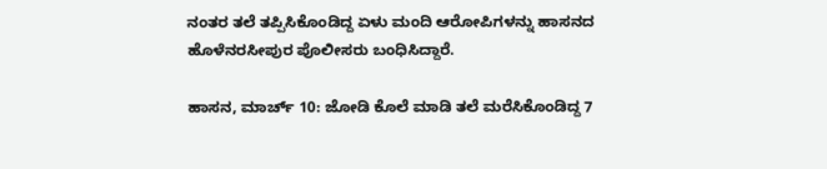ನಂತರ ತಲೆ ತಪ್ಪಿಸಿಕೊಂಡಿದ್ದ ಏಳು ಮಂದಿ ಆರೋಪಿಗಳನ್ನು ಹಾಸನದ ಹೊಳೆನರಸೀಪುರ ಪೊಲೀಸರು ಬಂಧಿಸಿದ್ದಾರೆ.

ಹಾಸನ, ಮಾರ್ಚ್ 10: ಜೋಡಿ ಕೊಲೆ ಮಾಡಿ ತಲೆ ಮರೆಸಿಕೊಂಡಿದ್ದ 7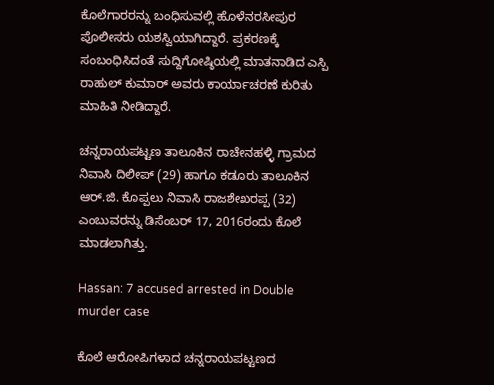ಕೊಲೆಗಾರರನ್ನು ಬಂಧಿಸುವಲ್ಲಿ ಹೊಳೆನರಸೀಪುರ ಪೊಲೀಸರು ಯಶಸ್ವಿಯಾಗಿದ್ದಾರೆ. ಪ್ರಕರಣಕ್ಕೆ ಸಂಬಂಧಿಸಿದಂತೆ ಸುದ್ದಿಗೋಷ್ಠಿಯಲ್ಲಿ ಮಾತನಾಡಿದ ಎಸ್ಪಿ ರಾಹುಲ್ ಕುಮಾರ್ ಅವರು ಕಾರ್ಯಾಚರಣೆ ಕುರಿತು ಮಾಹಿತಿ ನೀಡಿದ್ದಾರೆ.

ಚನ್ನರಾಯಪಟ್ಟಣ ತಾಲೂಕಿನ ರಾಚೇನಹಳ್ಳಿ ಗ್ರಾಮದ ನಿವಾಸಿ ದಿಲೀಪ್ (29) ಹಾಗೂ ಕಡೂರು ತಾಲೂಕಿನ ಆರ್.ಜಿ. ಕೊಪ್ಪಲು ನಿವಾಸಿ ರಾಜಶೇಖರಪ್ಪ (32) ಎಂಬುವರನ್ನು ಡಿಸೆಂಬರ್ 17, 2016ರಂದು ಕೊಲೆ ಮಾಡಲಾಗಿತ್ತು.

Hassan: 7 accused arrested in Double murder case

ಕೊಲೆ ಆರೋಪಿಗಳಾದ ಚನ್ನರಾಯಪಟ್ಟಣದ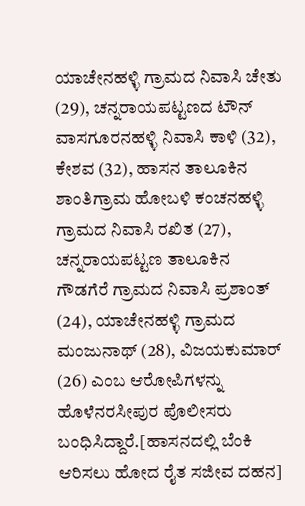ಯಾಚೇನಹಳ್ಳಿ ಗ್ರಾಮದ ನಿವಾಸಿ ಚೇತು (29), ಚನ್ನರಾಯಪಟ್ಟಣದ ಟೌನ್ ವಾಸಗೂರನಹಳ್ಳಿ ನಿವಾಸಿ ಕಾಳಿ (32), ಕೇಶವ (32), ಹಾಸನ ತಾಲೂಕಿನ ಶಾಂತಿಗ್ರಾಮ ಹೋಬಳಿ ಕಂಚನಹಳ್ಳಿ ಗ್ರಾಮದ ನಿವಾಸಿ ರಖಿತ (27), ಚನ್ನರಾಯಪಟ್ಟಣ ತಾಲೂಕಿನ ಗೌಡಗೆರೆ ಗ್ರಾಮದ ನಿವಾಸಿ ಪ್ರಶಾಂತ್ (24), ಯಾಚೇನಹಳ್ಳಿ ಗ್ರಾಮದ ಮಂಜುನಾಥ್ (28), ವಿಜಯಕುಮಾರ್ (26) ಎಂಬ ಆರೋಪಿಗಳನ್ನು ಹೊಳೆನರಸೀಪುರ ಪೊಲೀಸರು ಬಂಧಿಸಿದ್ದಾರೆ.[ಹಾಸನದಲ್ಲಿ ಬೆಂಕಿ ಆರಿಸಲು ಹೋದ ರೈತ ಸಜೀವ ದಹನ]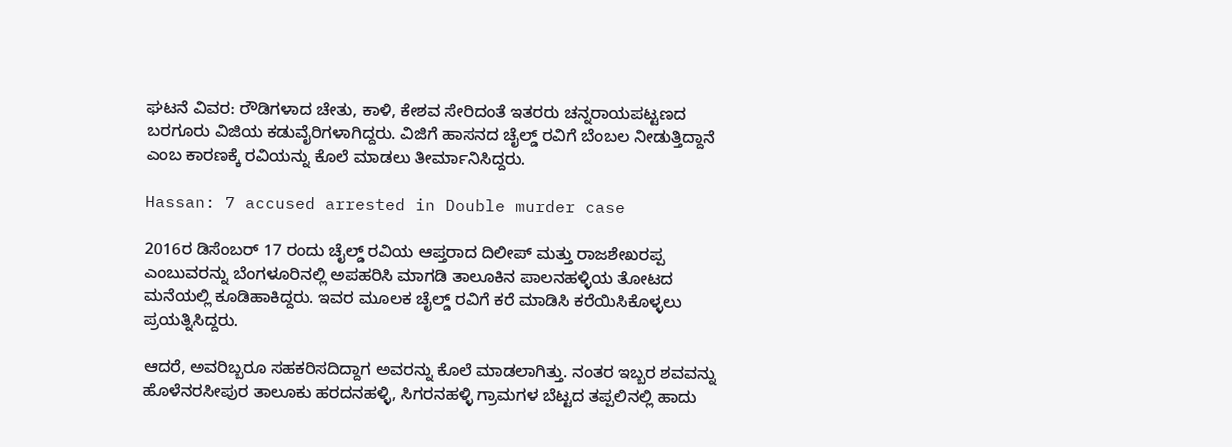ಘಟನೆ ವಿವರ: ರೌಡಿಗಳಾದ ಚೇತು, ಕಾಳಿ, ಕೇಶವ ಸೇರಿದಂತೆ ಇತರರು ಚನ್ನರಾಯಪಟ್ಟಣದ ಬರಗೂರು ವಿಜಿಯ ಕಡುವೈರಿಗಳಾಗಿದ್ದರು. ವಿಜಿಗೆ ಹಾಸನದ ಚೈಲ್ಡ್ ರವಿಗೆ ಬೆಂಬಲ ನೀಡುತ್ತಿದ್ದಾನೆ ಎಂಬ ಕಾರಣಕ್ಕೆ ರವಿಯನ್ನು ಕೊಲೆ ಮಾಡಲು ತೀರ್ಮಾನಿಸಿದ್ದರು.

Hassan: 7 accused arrested in Double murder case

2016ರ ಡಿಸೆಂಬರ್ 17 ರಂದು ಚೈಲ್ಡ್ ರವಿಯ ಆಪ್ತರಾದ ದಿಲೀಪ್ ಮತ್ತು ರಾಜಶೇಖರಪ್ಪ ಎಂಬುವರನ್ನು ಬೆಂಗಳೂರಿನಲ್ಲಿ ಅಪಹರಿಸಿ ಮಾಗಡಿ ತಾಲೂಕಿನ ಪಾಲನಹಳ್ಳಿಯ ತೋಟದ ಮನೆಯಲ್ಲಿ ಕೂಡಿಹಾಕಿದ್ದರು. ಇವರ ಮೂಲಕ ಚೈಲ್ಡ್ ರವಿಗೆ ಕರೆ ಮಾಡಿಸಿ ಕರೆಯಿಸಿಕೊಳ್ಳಲು ಪ್ರಯತ್ನಿಸಿದ್ದರು.

ಆದರೆ, ಅವರಿಬ್ಬರೂ ಸಹಕರಿಸದಿದ್ದಾಗ ಅವರನ್ನು ಕೊಲೆ ಮಾಡಲಾಗಿತ್ತು. ನಂತರ ಇಬ್ಬರ ಶವವನ್ನು ಹೊಳೆನರಸೀಪುರ ತಾಲೂಕು ಹರದನಹಳ್ಳಿ, ಸಿಗರನಹಳ್ಳಿ ಗ್ರಾಮಗಳ ಬೆಟ್ಟದ ತಪ್ಪಲಿನಲ್ಲಿ ಹಾದು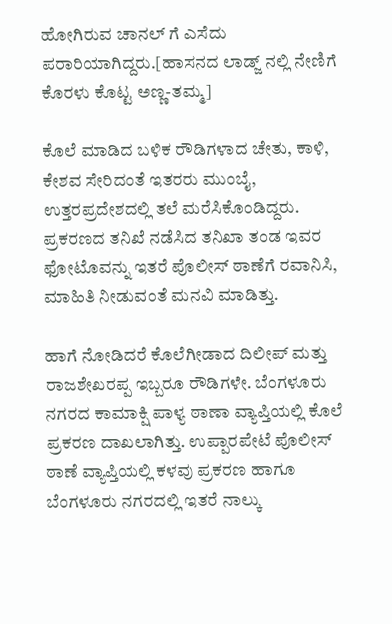ಹೋಗಿರುವ ಚಾನಲ್ ಗೆ ಎಸೆದು ಪರಾರಿಯಾಗಿದ್ದರು.[ಹಾಸನದ ಲಾಡ್ಜ್ ನಲ್ಲಿ ನೇಣಿಗೆ ಕೊರಳು ಕೊಟ್ಟ ಅಣ್ಣ-ತಮ್ಮ]

ಕೊಲೆ ಮಾಡಿದ ಬಳಿಕ ರೌಡಿಗಳಾದ ಚೇತು, ಕಾಳಿ, ಕೇಶವ ಸೇರಿದಂತೆ ಇತರರು ಮುಂಬೈ, ಉತ್ತರಪ್ರದೇಶದಲ್ಲಿ ತಲೆ ಮರೆಸಿಕೊಂಡಿದ್ದರು. ಪ್ರಕರಣದ ತನಿಖೆ ನಡೆಸಿದ ತನಿಖಾ ತಂಡ ಇವರ ಫೋಟೊವನ್ನು ಇತರೆ ಪೊಲೀಸ್ ಠಾಣೆಗೆ ರವಾನಿಸಿ, ಮಾಹಿತಿ ನೀಡುವಂತೆ ಮನವಿ ಮಾಡಿತ್ತು.

ಹಾಗೆ ನೋಡಿದರೆ ಕೊಲೆಗೀಡಾದ ದಿಲೀಪ್ ಮತ್ತು ರಾಜಶೇಖರಪ್ಪ ಇಬ್ಬರೂ ರೌಡಿಗಳೇ. ಬೆಂಗಳೂರು ನಗರದ ಕಾಮಾಕ್ಷಿ ಪಾಳ್ಯ ಠಾಣಾ ವ್ಯಾಪ್ತಿಯಲ್ಲಿ ಕೊಲೆ ಪ್ರಕರಣ ದಾಖಲಾಗಿತ್ತು. ಉಪ್ಪಾರಪೇಟೆ ಪೊಲೀಸ್ ಠಾಣೆ ವ್ಯಾಪ್ತಿಯಲ್ಲಿ ಕಳವು ಪ್ರಕರಣ ಹಾಗೂ ಬೆಂಗಳೂರು ನಗರದಲ್ಲಿ ಇತರೆ ನಾಲ್ಕು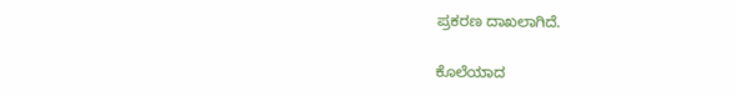ಪ್ರಕರಣ ದಾಖಲಾಗಿದೆ.

ಕೊಲೆಯಾದ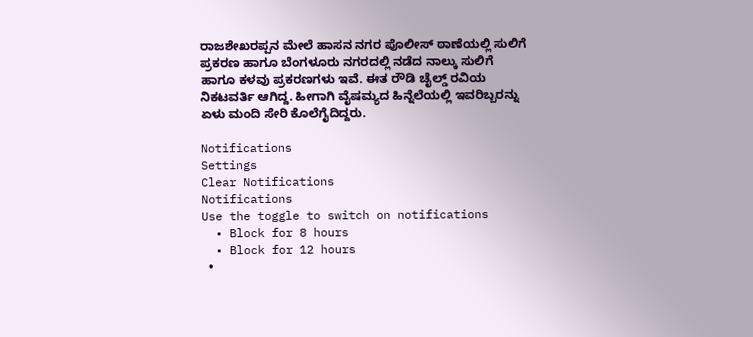ರಾಜಶೇಖರಪ್ಪನ ಮೇಲೆ ಹಾಸನ ನಗರ ಪೊಲೀಸ್ ಠಾಣೆಯಲ್ಲಿ ಸುಲಿಗೆ ಪ್ರಕರಣ ಹಾಗೂ ಬೆಂಗಳೂರು ನಗರದಲ್ಲಿ ನಡೆದ ನಾಲ್ಕು ಸುಲಿಗೆ ಹಾಗೂ ಕಳವು ಪ್ರಕರಣಗಳು ಇವೆ. ಈತ ರೌಡಿ ಚೈಲ್ಡ್ ರವಿಯ ನಿಕಟವರ್ತಿ ಆಗಿದ್ದ. ಹೀಗಾಗಿ ವೈಷಮ್ಯದ ಹಿನ್ನೆಲೆಯಲ್ಲಿ ಇವರಿಬ್ಬರನ್ನು ಏಳು ಮಂದಿ ಸೇರಿ ಕೊಲೆಗೈದಿದ್ದರು.

Notifications
Settings
Clear Notifications
Notifications
Use the toggle to switch on notifications
  • Block for 8 hours
  • Block for 12 hours
  •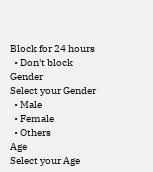Block for 24 hours
  • Don't block
Gender
Select your Gender
  • Male
  • Female
  • Others
Age
Select your Age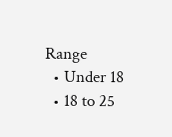Range
  • Under 18
  • 18 to 25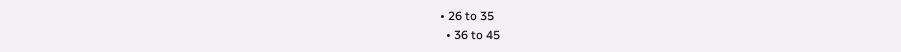• 26 to 35
  • 36 to 45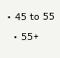• 45 to 55
  • 55+